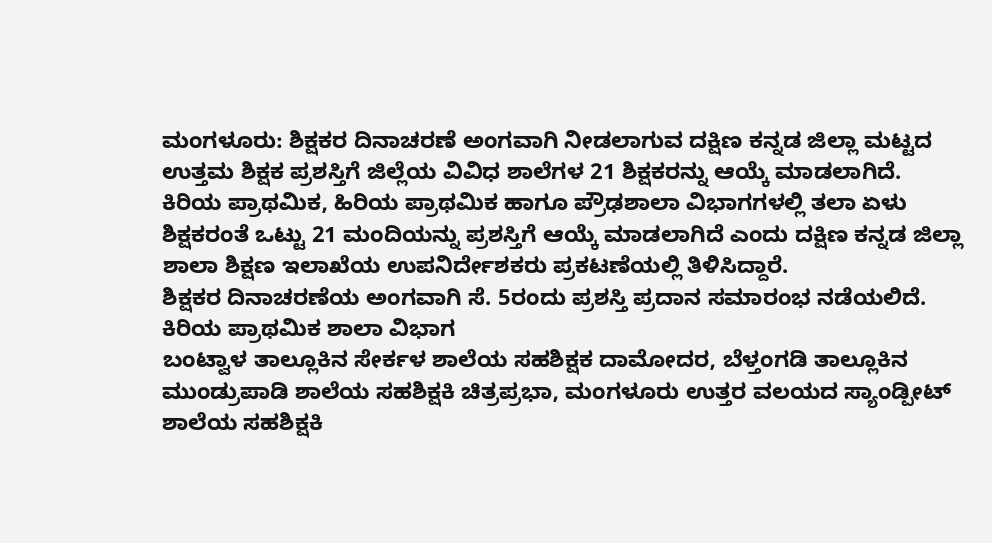ಮಂಗಳೂರು: ಶಿಕ್ಷಕರ ದಿನಾಚರಣೆ ಅಂಗವಾಗಿ ನೀಡಲಾಗುವ ದಕ್ಷಿಣ ಕನ್ನಡ ಜಿಲ್ಲಾ ಮಟ್ಟದ ಉತ್ತಮ ಶಿಕ್ಷಕ ಪ್ರಶಸ್ತಿಗೆ ಜಿಲ್ಲೆಯ ವಿವಿಧ ಶಾಲೆಗಳ 21 ಶಿಕ್ಷಕರನ್ನು ಆಯ್ಕೆ ಮಾಡಲಾಗಿದೆ.
ಕಿರಿಯ ಪ್ರಾಥಮಿಕ, ಹಿರಿಯ ಪ್ರಾಥಮಿಕ ಹಾಗೂ ಪ್ರೌಢಶಾಲಾ ವಿಭಾಗಗಳಲ್ಲಿ ತಲಾ ಏಳು ಶಿಕ್ಷಕರಂತೆ ಒಟ್ಟು 21 ಮಂದಿಯನ್ನು ಪ್ರಶಸ್ತಿಗೆ ಆಯ್ಕೆ ಮಾಡಲಾಗಿದೆ ಎಂದು ದಕ್ಷಿಣ ಕನ್ನಡ ಜಿಲ್ಲಾ ಶಾಲಾ ಶಿಕ್ಷಣ ಇಲಾಖೆಯ ಉಪನಿರ್ದೇಶಕರು ಪ್ರಕಟಣೆಯಲ್ಲಿ ತಿಳಿಸಿದ್ದಾರೆ.
ಶಿಕ್ಷಕರ ದಿನಾಚರಣೆಯ ಅಂಗವಾಗಿ ಸೆ. 5ರಂದು ಪ್ರಶಸ್ತಿ ಪ್ರದಾನ ಸಮಾರಂಭ ನಡೆಯಲಿದೆ.
ಕಿರಿಯ ಪ್ರಾಥಮಿಕ ಶಾಲಾ ವಿಭಾಗ
ಬಂಟ್ವಾಳ ತಾಲ್ಲೂಕಿನ ಸೇರ್ಕಳ ಶಾಲೆಯ ಸಹಶಿಕ್ಷಕ ದಾಮೋದರ, ಬೆಳ್ತಂಗಡಿ ತಾಲ್ಲೂಕಿನ ಮುಂಡ್ರುಪಾಡಿ ಶಾಲೆಯ ಸಹಶಿಕ್ಷಕಿ ಚಿತ್ರಪ್ರಭಾ, ಮಂಗಳೂರು ಉತ್ತರ ವಲಯದ ಸ್ಯಾಂಡ್ಪೀಟ್ ಶಾಲೆಯ ಸಹಶಿಕ್ಷಕಿ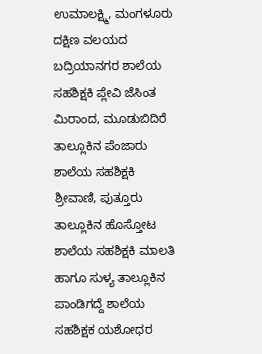ಉಮಾಲಕ್ಷ್ಮಿ, ಮಂಗಳೂರು ದಕ್ಷಿಣ ವಲಯದ ಬದ್ರಿಯಾನಗರ ಶಾಲೆಯ ಸಹಶಿಕ್ಷಕಿ ಪ್ಲೇವಿ ಜೆಸಿಂತ ಮಿರಾಂದ, ಮೂಡುಬಿದಿರೆ ತಾಲ್ಲೂಕಿನ ಪೆಂಜಾರು ಶಾಲೆಯ ಸಹಶಿಕ್ಷಕಿ ಶ್ರೀವಾಣಿ, ಪುತ್ತೂರು ತಾಲ್ಲೂಕಿನ ಹೊಸ್ತೋಟ ಶಾಲೆಯ ಸಹಶಿಕ್ಷಕಿ ಮಾಲತಿ ಹಾಗೂ ಸುಳ್ಯ ತಾಲ್ಲೂಕಿನ ಪಾಂಡಿಗದ್ದೆ ಶಾಲೆಯ ಸಹಶಿಕ್ಷಕ ಯಶೋಧರ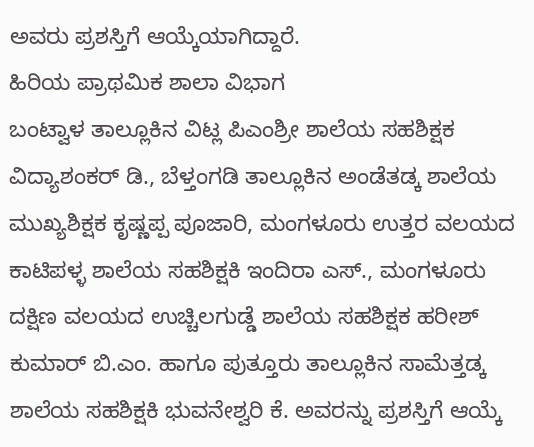ಅವರು ಪ್ರಶಸ್ತಿಗೆ ಆಯ್ಕೆಯಾಗಿದ್ದಾರೆ.
ಹಿರಿಯ ಪ್ರಾಥಮಿಕ ಶಾಲಾ ವಿಭಾಗ
ಬಂಟ್ವಾಳ ತಾಲ್ಲೂಕಿನ ವಿಟ್ಲ ಪಿಎಂಶ್ರೀ ಶಾಲೆಯ ಸಹಶಿಕ್ಷಕ ವಿದ್ಯಾಶಂಕರ್ ಡಿ., ಬೆಳ್ತಂಗಡಿ ತಾಲ್ಲೂಕಿನ ಅಂಡೆತಡ್ಕ ಶಾಲೆಯ ಮುಖ್ಯಶಿಕ್ಷಕ ಕೃಷ್ಣಪ್ಪ ಪೂಜಾರಿ, ಮಂಗಳೂರು ಉತ್ತರ ವಲಯದ ಕಾಟಿಪಳ್ಳ ಶಾಲೆಯ ಸಹಶಿಕ್ಷಕಿ ಇಂದಿರಾ ಎಸ್., ಮಂಗಳೂರು ದಕ್ಷಿಣ ವಲಯದ ಉಚ್ಚಿಲಗುಡ್ಡೆ ಶಾಲೆಯ ಸಹಶಿಕ್ಷಕ ಹರೀಶ್ ಕುಮಾರ್ ಬಿ.ಎಂ. ಹಾಗೂ ಪುತ್ತೂರು ತಾಲ್ಲೂಕಿನ ಸಾಮೆತ್ತಡ್ಕ ಶಾಲೆಯ ಸಹಶಿಕ್ಷಕಿ ಭುವನೇಶ್ವರಿ ಕೆ. ಅವರನ್ನು ಪ್ರಶಸ್ತಿಗೆ ಆಯ್ಕೆ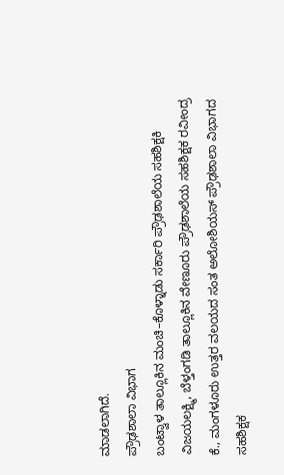ಮಾಡಲಾಗಿದೆ.
ಪ್ರೌಢಶಾಲಾ ವಿಭಾಗ
ಬಂಟ್ವಾಳ ತಾಲ್ಲೂಕಿನ ಮಂಚಿ–ಕೊಳ್ನಾಡು ಸರ್ಕಾರಿ ಪ್ರೌಢಶಾಲೆಯ ಸಹಶಿಕ್ಷಕಿ ವಿಜಯಲಕ್ಷ್ಮಿ, ಬೆಳ್ತಂಗಡಿ ತಾಲ್ಲೂಕಿನ ವೇಣೂರು ಪ್ರೌಢಶಾಲೆಯ ಸಹಶಿಕ್ಷಕ ರವೀಂದ್ರ ಕೆ., ಮಂಗಳೂರು ಉತ್ತರ ವಲಯದ ಸಂತ ಅಲೋಶಿಯಸ್ ಪ್ರೌಢಶಾಲಾ ವಿಭಾಗದ ಸಹಶಿಕ್ಷಕ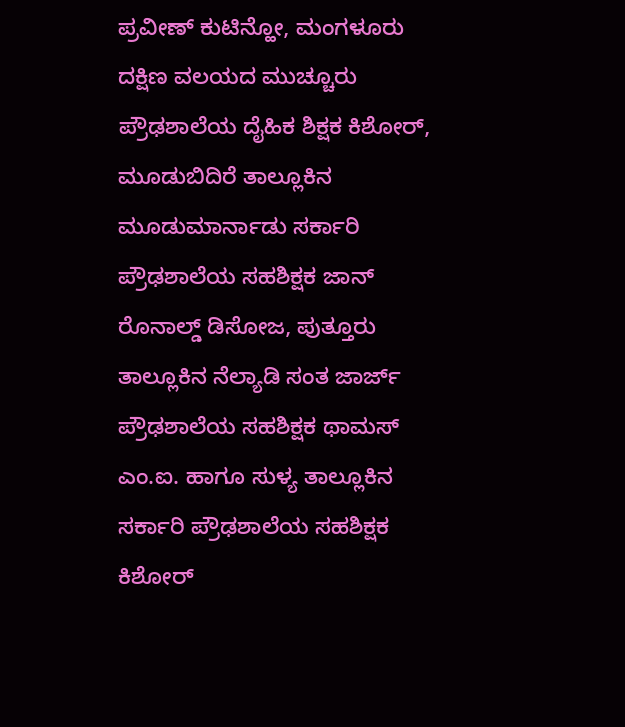ಪ್ರವೀಣ್ ಕುಟಿನ್ಹೋ, ಮಂಗಳೂರು ದಕ್ಷಿಣ ವಲಯದ ಮುಚ್ಚೂರು ಪ್ರೌಢಶಾಲೆಯ ದೈಹಿಕ ಶಿಕ್ಷಕ ಕಿಶೋರ್, ಮೂಡುಬಿದಿರೆ ತಾಲ್ಲೂಕಿನ ಮೂಡುಮಾರ್ನಾಡು ಸರ್ಕಾರಿ ಪ್ರೌಢಶಾಲೆಯ ಸಹಶಿಕ್ಷಕ ಜಾನ್ ರೊನಾಲ್ಡ್ ಡಿಸೋಜ, ಪುತ್ತೂರು ತಾಲ್ಲೂಕಿನ ನೆಲ್ಯಾಡಿ ಸಂತ ಜಾರ್ಜ್ ಪ್ರೌಢಶಾಲೆಯ ಸಹಶಿಕ್ಷಕ ಥಾಮಸ್ ಎಂ.ಐ. ಹಾಗೂ ಸುಳ್ಯ ತಾಲ್ಲೂಕಿನ ಸರ್ಕಾರಿ ಪ್ರೌಢಶಾಲೆಯ ಸಹಶಿಕ್ಷಕ ಕಿಶೋರ್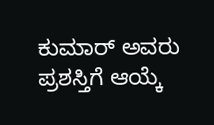ಕುಮಾರ್ ಅವರು ಪ್ರಶಸ್ತಿಗೆ ಆಯ್ಕೆ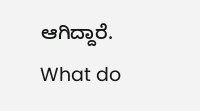ಆಗಿದ್ದಾರೆ.
What do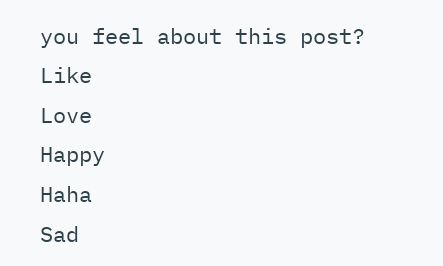you feel about this post?
Like
Love
Happy
Haha
Sad